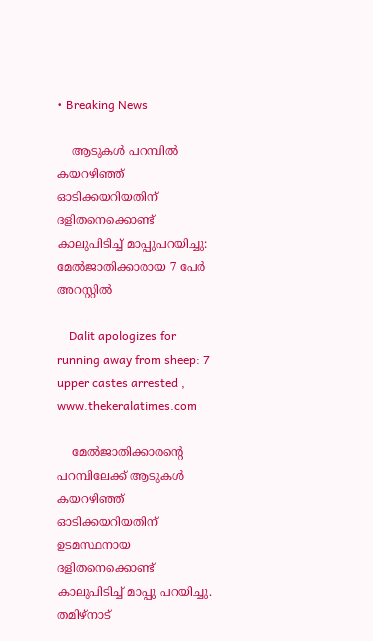• Breaking News

    ആടുകള്‍ പറമ്പില്‍ കയറഴിഞ്ഞ് ഓടിക്കയറിയതിന് ദളിതനെക്കൊണ്ട് കാലുപിടിച്ച് മാപ്പുപറയിച്ചു: മേൽജാതിക്കാരായ 7 പേര്‍ അറസ്റ്റില്‍

    Dalit apologizes for running away from sheep: 7 upper castes arrested , www.thekeralatimes.com

    മേൽജാതിക്കാരന്‍റെ പറമ്പിലേക്ക് ആടുകള്‍ കയറഴിഞ്ഞ് ഓടിക്കയറിയതിന്  ഉടമസ്ഥനായ ദളിതനെക്കൊണ്ട് കാലുപിടിച്ച് മാപ്പു പറയിച്ചു. തമിഴ്‍നാട്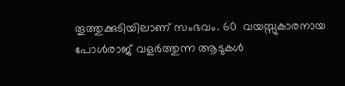തൂത്തുക്കുടിയിലാണ് സംഭവം. 60  വയസ്സുകാരനായ പോള്‍രാജ് വളര്‍ത്തുന്ന ആടുകള്‍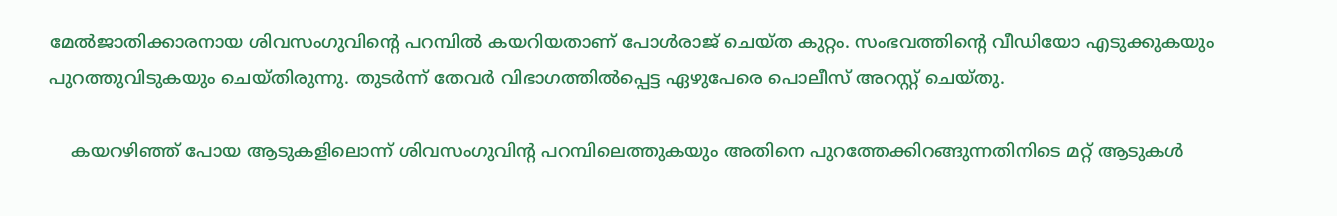മേൽജാതിക്കാരനായ ശിവസംഗുവിന്‍റെ പറമ്പില്‍ കയറിയതാണ് പോള്‍രാജ് ചെയ്ത കുറ്റം. സംഭവത്തിന്‍റെ വീഡിയോ എടുക്കുകയും പുറത്തുവിടുകയും ചെയ്തിരുന്നു. തുടര്‍ന്ന് തേവര്‍ വിഭാഗത്തില്‍പ്പെട്ട ഏഴുപേരെ പൊലീസ് അറസ്റ്റ് ചെയ്തു.

    കയറഴിഞ്ഞ് പോയ ആടുകളിലൊന്ന് ശിവസംഗുവിന്‍റ പറമ്പിലെത്തുകയും അതിനെ പുറത്തേക്കിറങ്ങുന്നതിനിടെ മറ്റ് ആടുകള്‍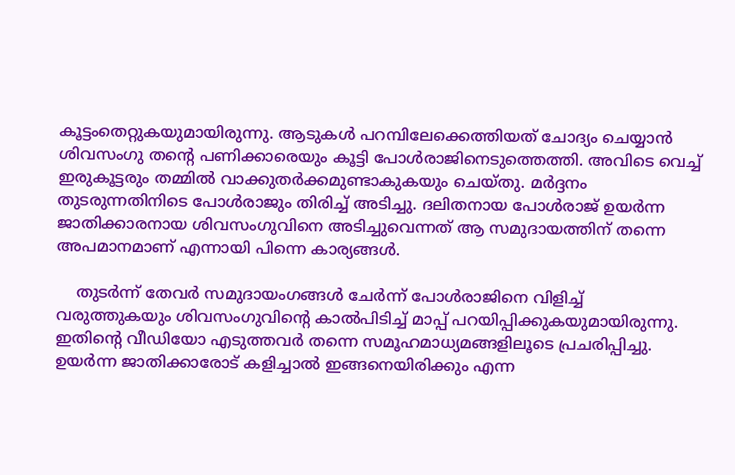കൂട്ടംതെറ്റുകയുമായിരുന്നു. ആടുകള്‍ പറമ്പിലേക്കെത്തിയത് ചോദ്യം ചെയ്യാന്‍ ശിവസംഗു തന്‍റെ പണിക്കാരെയും കൂട്ടി പോള്‍രാജിനെടുത്തെത്തി. അവിടെ വെച്ച് ഇരുകൂട്ടരും തമ്മില്‍ വാക്കുതര്‍ക്കമുണ്ടാകുകയും ചെയ്തു. മര്‍ദ്ദനം തുടരുന്നതിനിടെ പോള്‍രാജും തിരിച്ച് അടിച്ചു. ദലിതനായ പോള്‍രാജ് ഉയര്‍ന്ന ജാതിക്കാരനായ ശിവസംഗുവിനെ അടിച്ചുവെന്നത് ആ സമുദായത്തിന് തന്നെ അപമാനമാണ് എന്നായി പിന്നെ കാര്യങ്ങള്‍.

    തുടര്‍ന്ന് തേവര്‍ സമുദായംഗങ്ങള്‍ ചേര്‍ന്ന് പോള്‍രാജിനെ വിളിച്ച് വരുത്തുകയും ശിവസംഗുവിന്‍റെ കാല്‍പിടിച്ച് മാപ്പ് പറയിപ്പിക്കുകയുമായിരുന്നു. ഇതിന്‍റെ വീഡിയോ എടുത്തവര്‍ തന്നെ സമൂഹമാധ്യമങ്ങളിലൂടെ പ്രചരിപ്പിച്ചു. ഉയര്‍ന്ന ജാതിക്കാരോട് കളിച്ചാല്‍ ഇങ്ങനെയിരിക്കും എന്ന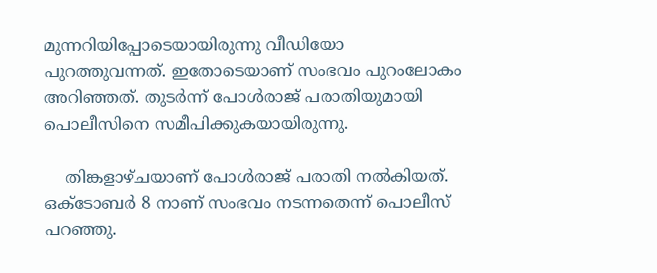മുന്നറിയിപ്പോടെയായിരുന്നു വീഡിയോ പുറത്തുവന്നത്. ഇതോടെയാണ് സംഭവം പുറംലോകം അറിഞ്ഞത്. തുടര്‍ന്ന് പോള്‍രാജ് പരാതിയുമായി പൊലീസിനെ സമീപിക്കുകയായിരുന്നു.

    തിങ്കളാഴ്ചയാണ് പോള്‍രാജ് പരാതി നല്‍കിയത്. ഒക്ടോബര്‍ 8 നാണ് സംഭവം നടന്നതെന്ന് പൊലീസ് പറഞ്ഞു.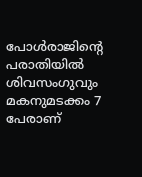പോള്‍രാജിന്‍റെ പരാതിയില്‍ ശിവസംഗുവും മകനുമടക്കം 7 പേരാണ്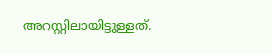അറസ്റ്റിലായിട്ടുള്ളത്.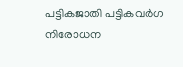പട്ടികജാതി പട്ടികവര്‍ഗ നിരോധന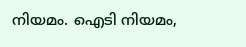നിയമം. ഐടി നിയമം,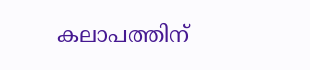കലാപത്തിന്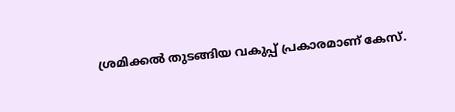ശ്രമിക്കല്‍ തുടങ്ങിയ വകുപ്പ് പ്രകാരമാണ് കേസ്.